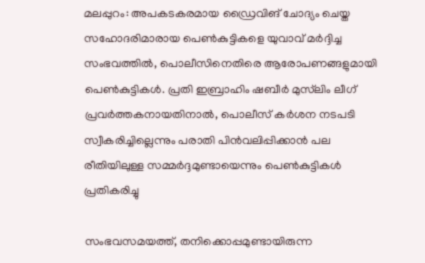മലപ്പുറം: അപകടകരമായ ഡ്രൈവിങ് ചോദ്യം ചെയ്ത സഹോദരിമാരായ പെണ്‍കുട്ടികളെ യുവാവ് മര്‍ദ്ദിച്ച സംഭവത്തില്‍, പൊലീസിനെതിരെ ആരോപണങ്ങളുമായി പെണ്‍കുട്ടികള്‍. പ്രതി ഇബ്രാഹിം ഷബീര്‍ മുസ്‌ലിം ലീഗ് പ്രവര്‍ത്തകനായതിനാല്‍, പൊലീസ് കര്‍ശന നടപടി സ്വീകരിച്ചില്ലെന്നും പരാതി പിന്‍വലിപ്പിക്കാന്‍ പല രീതിയിലുള്ള സമ്മര്‍ദ്ദമുണ്ടായെന്നും പെണ്‍കുട്ടികള്‍ പ്രതികരിച്ചു

സംഭവസമയത്ത്, തനിക്കൊപ്പമുണ്ടായിരുന്ന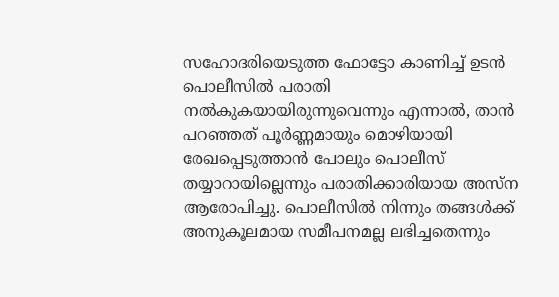സഹോദരിയെടുത്ത ഫോട്ടോ കാണിച്ച്‌ ഉടന്‍ പൊലീസില്‍ പരാതി നല്‍കുകയായിരുന്നുവെന്നും എന്നാല്‍, താന്‍ പറഞ്ഞത് പൂര്‍ണ്ണമായും മൊഴിയായി രേഖപ്പെടുത്താന്‍ പോലും പൊലീസ് തയ്യാറായില്ലെന്നും പരാതിക്കാരിയായ അസ്‌ന ആരോപിച്ചു. പൊലീസില്‍ നിന്നും തങ്ങള്‍ക്ക് അനുകൂലമായ സമീപനമല്ല ലഭിച്ചതെന്നും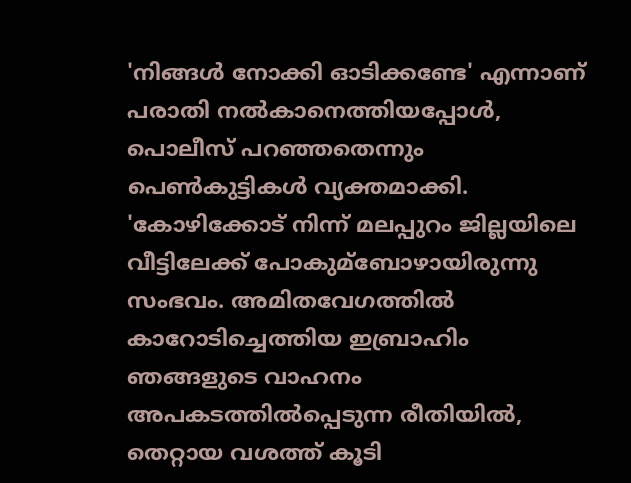'നിങ്ങള്‍ നോക്കി ഓടിക്കണ്ടേ' എന്നാണ് പരാതി നല്‍കാനെത്തിയപ്പോള്‍, പൊലീസ് പറഞ്ഞതെന്നും പെണ്‍കുട്ടികള്‍ വ്യക്തമാക്കി. 'കോഴിക്കോട് നിന്ന് മലപ്പുറം ജില്ലയിലെ വീട്ടിലേക്ക് പോകുമ്ബോഴായിരുന്നു സംഭവം. അമിതവേഗത്തില്‍ കാറോടിച്ചെത്തിയ ഇബ്രാഹിം ഞങ്ങളുടെ വാഹനം അപകടത്തില്‍പ്പെടുന്ന രീതിയില്‍, തെറ്റായ വശത്ത് കൂടി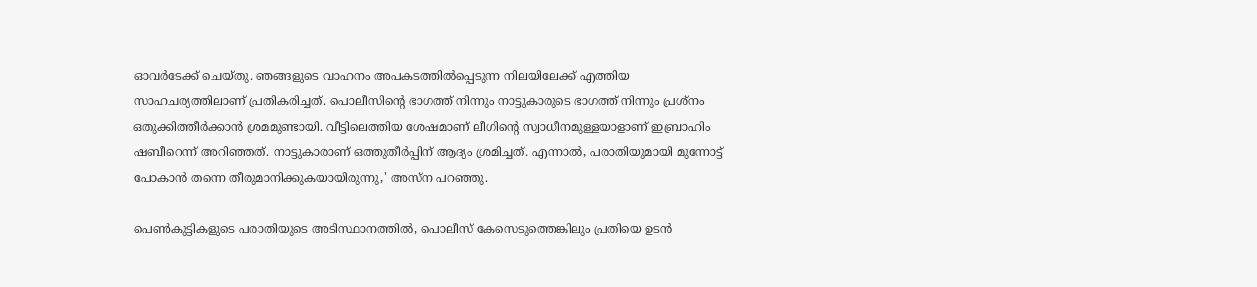ഓവര്‍ടേക്ക് ചെയ്തു. ഞങ്ങളുടെ വാഹനം അപകടത്തില്‍പ്പെടുന്ന നിലയിലേക്ക് എത്തിയ സാഹചര്യത്തിലാണ് പ്രതികരിച്ചത്. പൊലീസിന്റെ ഭാഗത്ത് നിന്നും നാട്ടുകാരുടെ ഭാഗത്ത് നിന്നും പ്രശ്‌നം ഒതുക്കിത്തീര്‍ക്കാന്‍ ശ്രമമുണ്ടായി. വീട്ടിലെത്തിയ ശേഷമാണ് ലീഗിന്റെ സ്വാധീനമുള്ളയാളാണ് ഇബ്രാഹിം ഷബീറെന്ന് അറിഞ്ഞത്. നാട്ടുകാരാണ് ഒത്തുതീര്‍പ്പിന് ആദ്യം ശ്രമിച്ചത്. എന്നാല്‍, പരാതിയുമായി മുന്നോട്ട് പോകാന്‍ തന്നെ തീരുമാനിക്കുകയായിരുന്നു,' അസ്‌ന പറഞ്ഞു.

പെണ്‍കുട്ടികളുടെ പരാതിയുടെ അടിസ്ഥാനത്തില്‍, പൊലീസ് കേസെടുത്തെങ്കിലും പ്രതിയെ ഉടന്‍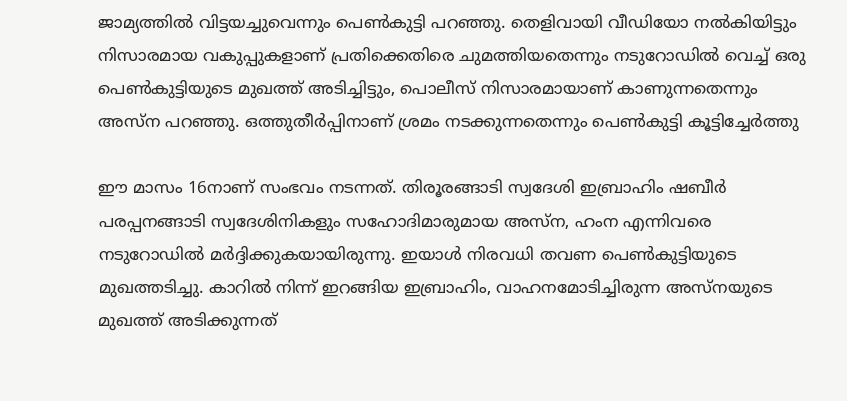ജാമ്യത്തില്‍ വിട്ടയച്ചുവെന്നും പെണ്‍കുട്ടി പറഞ്ഞു. തെളിവായി വീഡിയോ നല്‍കിയിട്ടും നിസാരമായ വകുപ്പുകളാണ് പ്രതിക്കെതിരെ ചുമത്തിയതെന്നും നടുറോഡില്‍ വെച്ച്‌ ഒരു പെണ്‍കുട്ടിയുടെ മുഖത്ത് അടിച്ചിട്ടും, പൊലീസ് നിസാരമായാണ് കാണുന്നതെന്നും അസ്‌ന പറഞ്ഞു. ഒത്തുതീര്‍പ്പിനാണ് ശ്രമം നടക്കുന്നതെന്നും പെണ്‍കുട്ടി കൂട്ടിച്ചേര്‍ത്തു

ഈ മാസം 16നാണ് സംഭവം നടന്നത്. തിരൂരങ്ങാടി സ്വദേശി ഇബ്രാഹിം ഷബീര്‍ പരപ്പനങ്ങാടി സ്വദേശിനികളും സഹോദിമാരുമായ അസ്‌ന, ഹംന എന്നിവരെ നടുറോഡില്‍ മര്‍ദ്ദിക്കുകയായിരുന്നു. ഇയാള്‍ നിരവധി തവണ പെണ്‍കുട്ടിയുടെ മുഖത്തടിച്ചു. കാറില്‍ നിന്ന് ഇറങ്ങിയ ഇബ്രാഹിം, വാഹനമോടിച്ചിരുന്ന അസ്‌നയുടെ മുഖത്ത് അടിക്കുന്നത്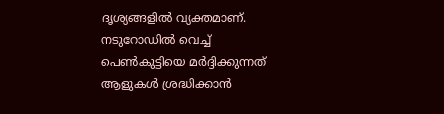ദൃശ്യങ്ങളില്‍ വ്യക്തമാണ്. നടുറോഡില്‍ വെച്ച്‌ പെണ്‍കുട്ടിയെ മര്‍ദ്ദിക്കുന്നത് ആളുകള്‍ ശ്രദ്ധിക്കാന്‍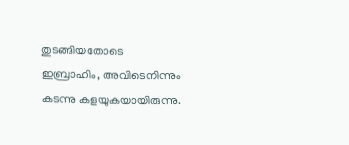തുടങ്ങിയതോടെ ഇബ്രാഹിം, അവിടെനിന്നും കടന്നു കളയുകയായിരുന്നു.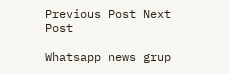Previous Post Next Post

Whatsapp news grup